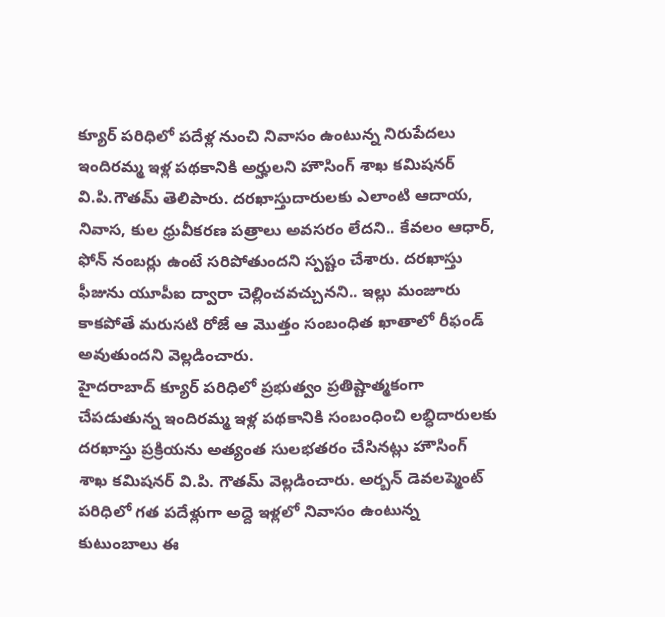క్యూర్ పరిధిలో పదేళ్ల నుంచి నివాసం ఉంటున్న నిరుపేదలు ఇందిరమ్మ ఇళ్ల పథకానికి అర్హులని హౌసింగ్ శాఖ కమిషనర్ వి.పి.గౌతమ్ తెలిపారు. దరఖాస్తుదారులకు ఎలాంటి ఆదాయ, నివాస, కుల ధ్రువీకరణ పత్రాలు అవసరం లేదని.. కేవలం ఆధార్, ఫోన్ నంబర్లు ఉంటే సరిపోతుందని స్పష్టం చేశారు. దరఖాస్తు ఫీజును యూపీఐ ద్వారా చెల్లించవచ్చునని.. ఇల్లు మంజూరు కాకపోతే మరుసటి రోజే ఆ మొత్తం సంబంధిత ఖాతాలో రీఫండ్ అవుతుందని వెల్లడించారు.
హైదరాబాద్ క్యూర్ పరిధిలో ప్రభుత్వం ప్రతిష్టాత్మకంగా చేపడుతున్న ఇందిరమ్మ ఇళ్ల పథకానికి సంబంధించి లబ్ధిదారులకు దరఖాస్తు ప్రక్రియను అత్యంత సులభతరం చేసినట్లు హౌసింగ్ శాఖ కమిషనర్ వి.పి. గౌతమ్ వెల్లడించారు. అర్బన్ డెవలప్మెంట్ పరిధిలో గత పదేళ్లుగా అద్దె ఇళ్లలో నివాసం ఉంటున్న కుటుంబాలు ఈ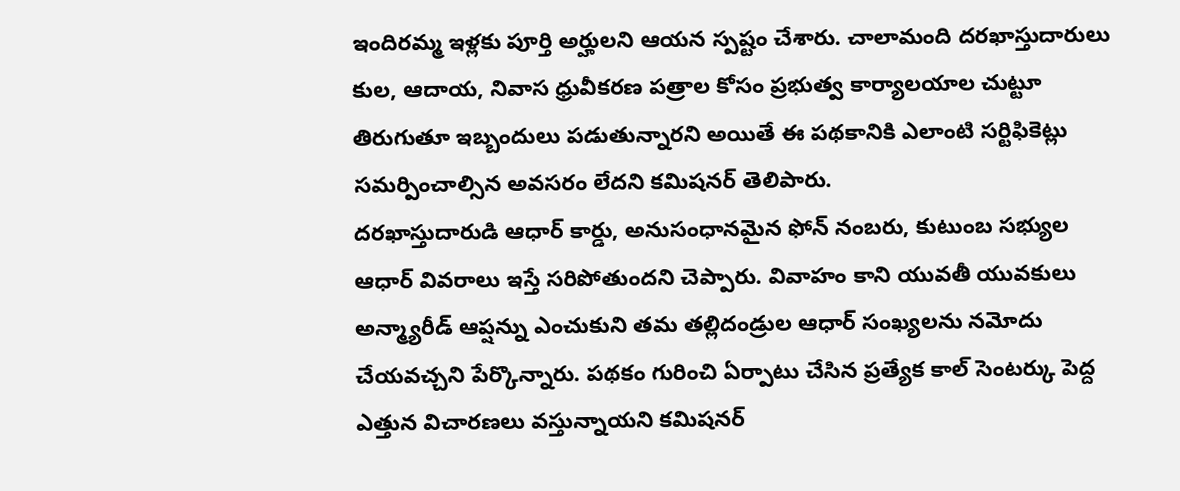ఇందిరమ్మ ఇళ్లకు పూర్తి అర్హులని ఆయన స్పష్టం చేశారు. చాలామంది దరఖాస్తుదారులు కుల, ఆదాయ, నివాస ధ్రువీకరణ పత్రాల కోసం ప్రభుత్వ కార్యాలయాల చుట్టూ తిరుగుతూ ఇబ్బందులు పడుతున్నారని అయితే ఈ పథకానికి ఎలాంటి సర్టిఫికెట్లు సమర్పించాల్సిన అవసరం లేదని కమిషనర్ తెలిపారు.
దరఖాస్తుదారుడి ఆధార్ కార్డు, అనుసంధానమైన ఫోన్ నంబరు, కుటుంబ సభ్యుల ఆధార్ వివరాలు ఇస్తే సరిపోతుందని చెప్పారు. వివాహం కాని యువతీ యువకులు అన్మ్యారీడ్ ఆప్షన్ను ఎంచుకుని తమ తల్లిదండ్రుల ఆధార్ సంఖ్యలను నమోదు చేయవచ్చని పేర్కొన్నారు. పథకం గురించి ఏర్పాటు చేసిన ప్రత్యేక కాల్ సెంటర్కు పెద్ద ఎత్తున విచారణలు వస్తున్నాయని కమిషనర్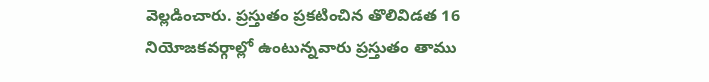వెల్లడించారు. ప్రస్తుతం ప్రకటించిన తొలివిడత 16 నియోజకవర్గాల్లో ఉంటున్నవారు ప్రస్తుతం తాము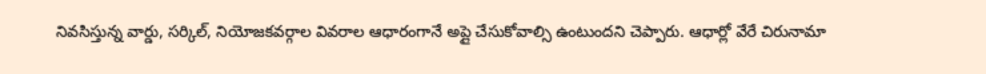నివసిస్తున్న వార్డు, సర్కిల్, నియోజకవర్గాల వివరాల ఆధారంగానే అప్లై చేసుకోవాల్సి ఉంటుందని చెప్పారు. ఆధార్లో వేరే చిరునామా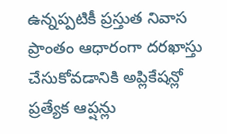ఉన్నప్పటికీ ప్రస్తుత నివాస ప్రాంతం ఆధారంగా దరఖాస్తు చేసుకోవడానికి అప్లికేషన్లో ప్రత్యేక ఆప్షన్లు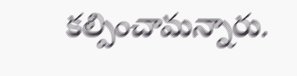కల్పించామన్నారు.